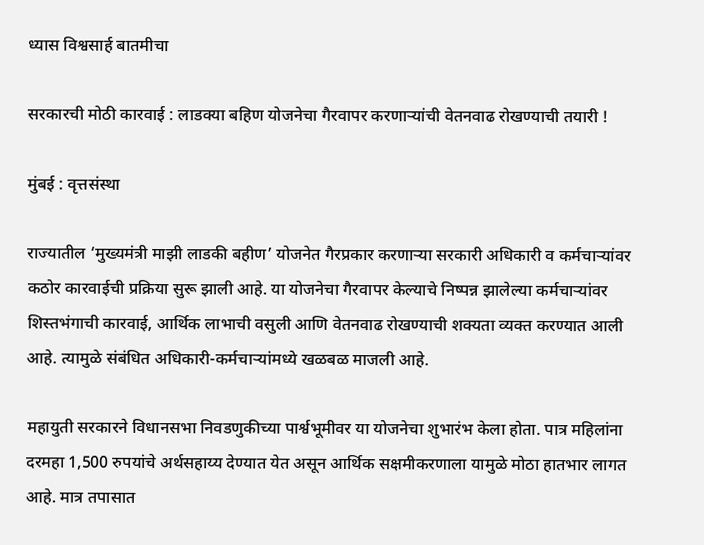ध्यास विश्वसार्ह बातमीचा

सरकारची मोठी कारवाई : लाडक्या बहिण योजनेचा गैरवापर करणाऱ्यांची वेतनवाढ रोखण्याची तयारी !

मुंबई : वृत्तसंस्था

राज्यातील ‘मुख्यमंत्री माझी लाडकी बहीण’ योजनेत गैरप्रकार करणाऱ्या सरकारी अधिकारी व कर्मचाऱ्यांवर कठोर कारवाईची प्रक्रिया सुरू झाली आहे. या योजनेचा गैरवापर केल्याचे निष्पन्न झालेल्या कर्मचाऱ्यांवर शिस्तभंगाची कारवाई, आर्थिक लाभाची वसुली आणि वेतनवाढ रोखण्याची शक्यता व्यक्त करण्यात आली आहे. त्यामुळे संबंधित अधिकारी-कर्मचाऱ्यांमध्ये खळबळ माजली आहे.

महायुती सरकारने विधानसभा निवडणुकीच्या पार्श्वभूमीवर या योजनेचा शुभारंभ केला होता. पात्र महिलांना दरमहा 1,500 रुपयांचे अर्थसहाय्य देण्यात येत असून आर्थिक सक्षमीकरणाला यामुळे मोठा हातभार लागत आहे. मात्र तपासात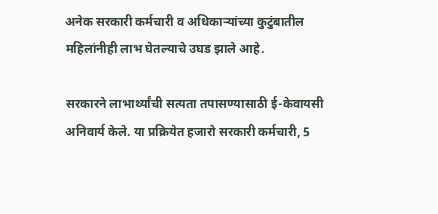अनेक सरकारी कर्मचारी व अधिकाऱ्यांच्या कुटुंबातील महिलांनीही लाभ घेतल्याचे उघड झाले आहे.

सरकारने लाभार्थ्यांची सत्यता तपासण्यासाठी ई-केवायसी अनिवार्य केले. या प्रक्रियेत हजारो सरकारी कर्मचारी, 5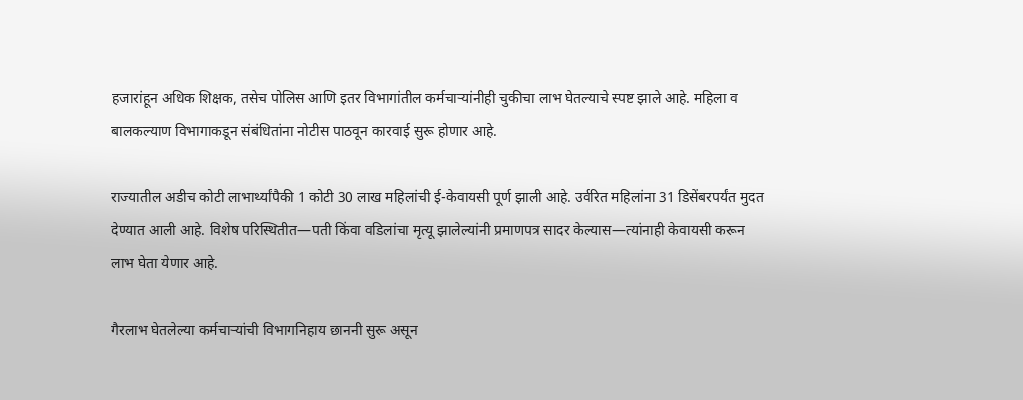हजारांहून अधिक शिक्षक, तसेच पोलिस आणि इतर विभागांतील कर्मचाऱ्यांनीही चुकीचा लाभ घेतल्याचे स्पष्ट झाले आहे. महिला व बालकल्याण विभागाकडून संबंधितांना नोटीस पाठवून कारवाई सुरू होणार आहे.

राज्यातील अडीच कोटी लाभार्थ्यांपैकी 1 कोटी 30 लाख महिलांची ई-केवायसी पूर्ण झाली आहे. उर्वरित महिलांना 31 डिसेंबरपर्यंत मुदत देण्यात आली आहे. विशेष परिस्थितीत—पती किंवा वडिलांचा मृत्यू झालेल्यांनी प्रमाणपत्र सादर केल्यास—त्यांनाही केवायसी करून लाभ घेता येणार आहे.

गैरलाभ घेतलेल्या कर्मचाऱ्यांची विभागनिहाय छाननी सुरू असून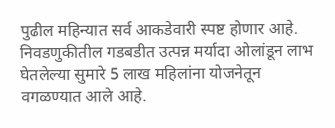पुढील महिन्यात सर्व आकडेवारी स्पष्ट होणार आहे. निवडणुकीतील गडबडीत उत्पन्न मर्यादा ओलांडून लाभ घेतलेल्या सुमारे 5 लाख महिलांना योजनेतून वगळण्यात आले आहे.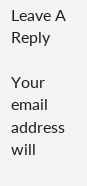Leave A Reply

Your email address will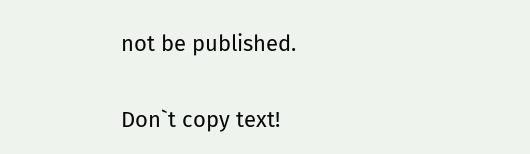not be published.

Don`t copy text!